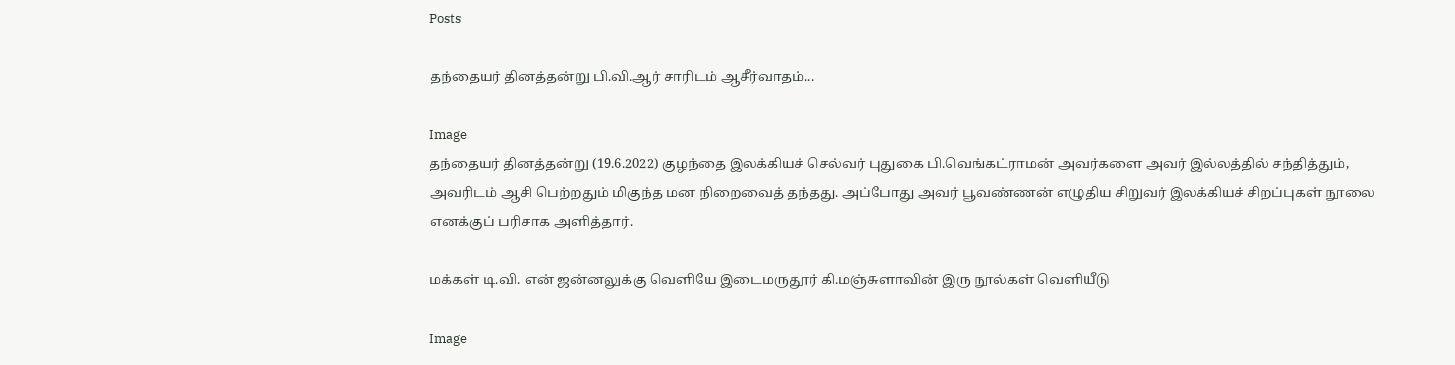Posts

தந்தையர் தினத்தன்று பி.வி.ஆர் சாரிடம் ஆசீர்வாதம்...

Image
தந்தையர் தினத்தன்று (19.6.2022) குழந்தை இலக்கியச் செல்வர் புதுகை பி.வெங்கட்ராமன் அவர்களை அவர் இல்லத்தில் சந்தித்தும், அவரிடம் ஆசி பெற்றதும் மிகுந்த மன நிறைவைத் தந்தது. அப்போது அவர் பூவண்ணன் எழுதிய சிறுவர் இலக்கியச் சிறப்புகள் நூலை எனக்குப் பரிசாக அளித்தார்.

மக்கள் டி.வி. என் ஜன்னலுக்கு வெளியே இடைமருதூர் கி.மஞ்சுளாவின் இரு நூல்கள் வெளியீடு

Image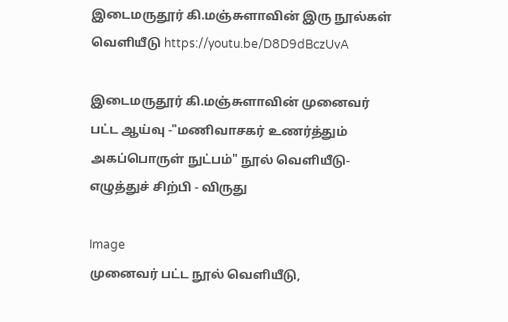இடைமருதூர் கி.மஞ்சுளாவின் இரு நூல்கள் வெளியீடு https://youtu.be/D8D9dBczUvA

இடைமருதூர் கி.மஞ்சுளாவின் முனைவர் பட்ட ஆய்வு -"மணிவாசகர் உணர்த்தும் அகப்பொருள் நுட்பம்" நூல் வெளியீடு- எழுத்துச் சிற்பி - விருது

Image
முனைவர் பட்ட நூல் வெளியீடு,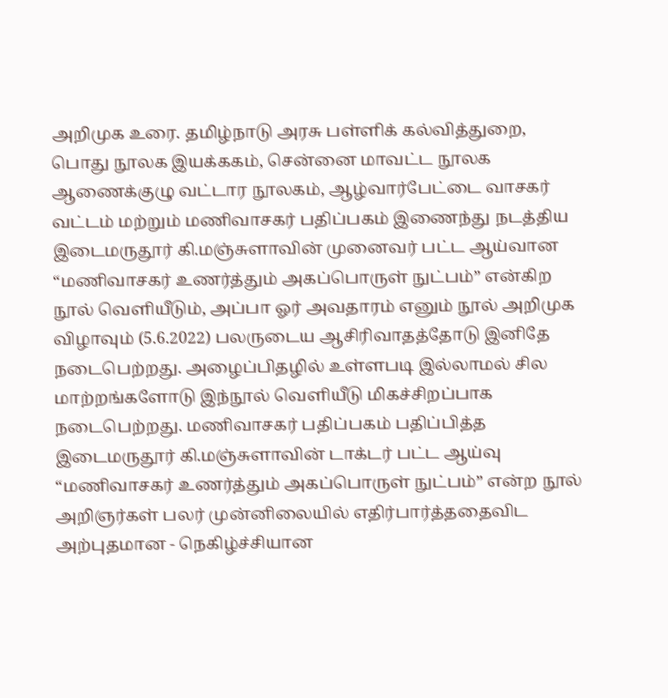அறிமுக உரை. தமிழ்நாடு அரசு பள்ளிக் கல்வித்துறை, பொது நூலக இயக்ககம், சென்னை மாவட்ட நூலக ஆணைக்குழு வட்டார நூலகம், ஆழ்வார்பேட்டை வாசகர் வட்டம் மற்றும் மணிவாசகர் பதிப்பகம் இணைந்து நடத்திய இடைமருதூர் கி.மஞ்சுளாவின் முனைவர் பட்ட ஆய்வான “மணிவாசகர் உணர்த்தும் அகப்பொருள் நுட்பம்” என்கிற நூல் வெளியீடும், அப்பா ஓர் அவதாரம் எனும் நூல் அறிமுக விழாவும் (5.6.2022) பலருடைய ஆசிரிவாதத்தோடு இனிதே நடைபெற்றது. அழைப்பிதழில் உள்ளபடி இல்லாமல் சில மாற்றங்களோடு இந்நூல் வெளியீடு மிகச்சிறப்பாக நடைபெற்றது. மணிவாசகர் பதிப்பகம் பதிப்பித்த இடைமருதூர் கி.மஞ்சுளாவின் டாக்டர் பட்ட ஆய்வு “மணிவாசகர் உணர்த்தும் அகப்பொருள் நுட்பம்” என்ற நூல் அறிஞர்கள் பலர் முன்னிலையில் எதிர்பார்த்ததைவிட அற்புதமான - நெகிழ்ச்சியான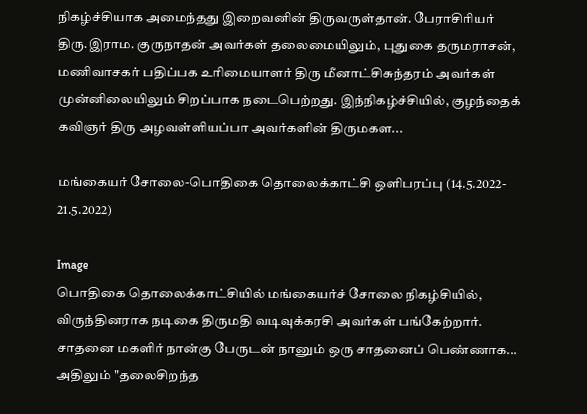நிகழ்ச்சியாக அமைந்தது இறைவனின் திருவருள்தான். பேராசிரியர் திரு.இராம. குருநாதன் அவர்கள் தலைமையிலும், புதுகை தருமராசன், மணிவாசகர் பதிப்பக உரிமையாளர் திரு மீனாட்சிசுந்தரம் அவர்கள் முன்னிலையிலும் சிறப்பாக நடைபெற்றது. இந்நிகழ்ச்சியில், குழந்தைக் கவிஞர் திரு அழவள்ளியப்பா அவர்களின் திருமகள...

மங்கையர் சோலை-பொதிகை தொலைக்காட்சி ஒளிபரப்பு (14.5.2022- 21.5.2022)

Image
பொதிகை தொலைக்காட்சியில் மங்கையர்ச் சோலை நிகழ்சியில், விருந்தினராக நடிகை திருமதி வடிவுக்கரசி அவர்கள் பங்கேற்றார். சாதனை மகளிர் நான்கு பேருடன் நானும் ஒரு சாதனைப் பெண்ணாக... அதிலும் "தலைசிறந்த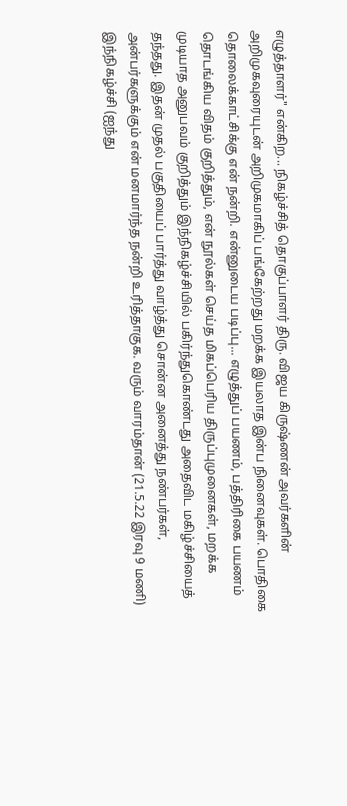எழுத்தாளர்" என்கிற... நிகழ்ச்சித் தொகுப்பாளர் திரு. விஜய கிருஷ்ணன் அவர்களின் அறிமுகவுரையுடன் அறிமுகமாகிப் பங்கேற்றது மறக்க இயலாத இன்ப நினைவுகள். பொதிகை தொலைக்காட்சிக்கு என் நன்றி. என்னுடைய படிப்பு... எழுத்துப் பயணம், பத்திரிகை பயணம் தொடங்கிய விதம் குறித்தும், என் நூல்கள் செய்த மிகப்பெரிய திருப்புமுனைகள், மறக்க முடியாத அனுபவம் குறித்தும் இந்நிகழ்ச்சியில் பகிர்ந்துகொண்டது அதைவிட மகிழ்ச்சியைத் தந்தது. இதன் முதல் பகுதியைப் பார்த்து வாழ்த்து சொன்ன அனைத்து நண்பர்கள், அன்பர்களுக்கும் என் மனமார்ந்த நன்றி உரித்தாகுக. வரும் வாரம்தான் (21.5.22 இரவு 9 மணி) இந்நிகழ்ச்சி (ஐந்து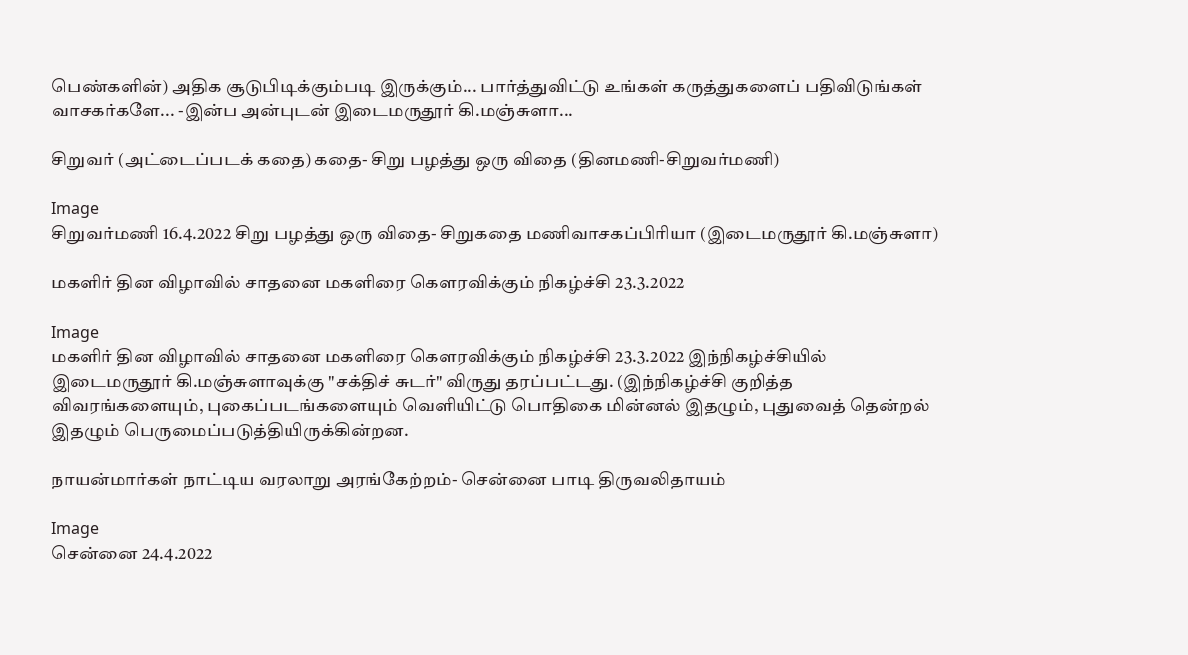பெண்களின்) அதிக சூடுபிடிக்கும்படி இருக்கும்... பார்த்துவிட்டு உங்கள் கருத்துகளைப் பதிவிடுங்கள் வாசகர்களே... -இன்ப அன்புடன் இடைமருதூர் கி.மஞ்சுளா...

சிறுவர் (அட்டைப்படக் கதை) கதை- சிறு பழத்து ஒரு விதை (தினமணி-சிறுவர்மணி)

Image
சிறுவர்மணி 16.4.2022 சிறு பழத்து ஒரு விதை- சிறுகதை மணிவாசகப்பிரியா (இடைமருதூர் கி.மஞ்சுளா)

மகளிர் தின விழாவில் சாதனை மகளிரை கௌரவிக்கும் நிகழ்ச்சி 23.3.2022

Image
மகளிர் தின விழாவில் சாதனை மகளிரை கௌரவிக்கும் நிகழ்ச்சி 23.3.2022 இந்நிகழ்ச்சியில் இடைமருதூர் கி.மஞ்சுளாவுக்கு "சக்திச் சுடர்" விருது தரப்பட்டது. (இந்நிகழ்ச்சி குறித்த விவரங்களையும், புகைப்படங்களையும் வெளியிட்டு பொதிகை மின்னல் இதழும், புதுவைத் தென்றல் இதழும் பெருமைப்படுத்தியிருக்கின்றன.

நாயன்மார்கள் நாட்டிய வரலாறு அரங்கேற்றம்- சென்னை பாடி திருவலிதாயம்

Image
சென்னை 24.4.2022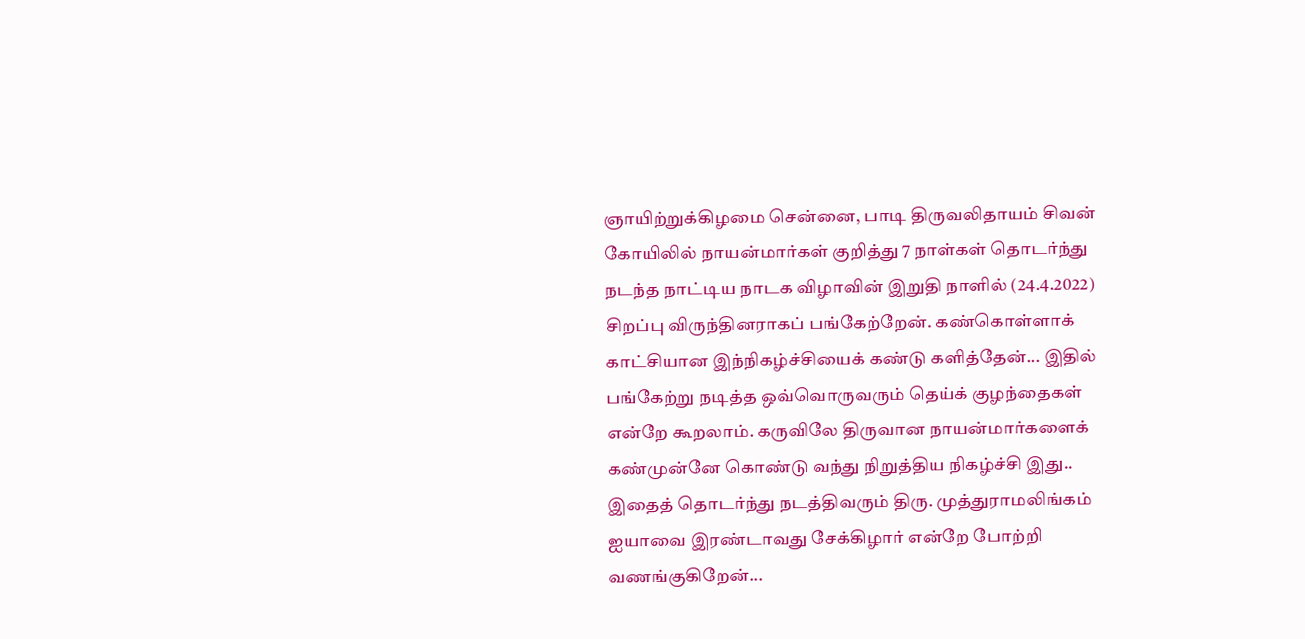ஞாயிற்றுக்கிழமை சென்னை, பாடி திருவலிதாயம் சிவன் கோயிலில் நாயன்மார்கள் குறித்து 7 நாள்கள் தொடர்ந்து நடந்த நாட்டிய நாடக விழாவின் இறுதி நாளில் (24.4.2022) சிறப்பு விருந்தினராகப் பங்கேற்றேன். கண்கொள்ளாக் காட்சியான இந்நிகழ்ச்சியைக் கண்டு களித்தேன்... இதில் பங்கேற்று நடித்த ஒவ்வொருவரும் தெய்க் குழந்தைகள் என்றே கூறலாம். கருவிலே திருவான நாயன்மார்களைக் கண்முன்னே கொண்டு வந்து நிறுத்திய நிகழ்ச்சி இது.. இதைத் தொடர்ந்து நடத்திவரும் திரு. முத்துராமலிங்கம் ஐயாவை இரண்டாவது சேக்கிழார் என்றே போற்றி வணங்குகிறேன்...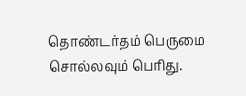தொண்டர்தம் பெருமை சொல்லவும் பெரிது.